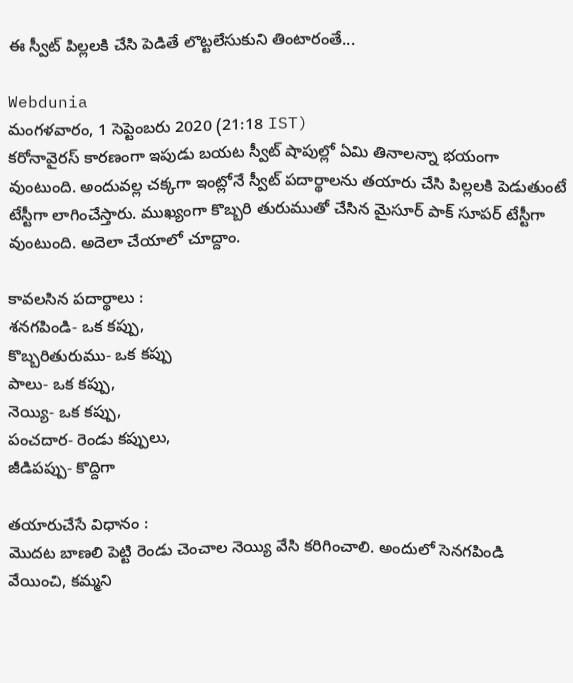ఈ స్వీట్ పిల్లలకి చేసి పెడితే లొట్టలేసుకుని తింటారంతే...

Webdunia
మంగళవారం, 1 సెప్టెంబరు 2020 (21:18 IST)
కరోనావైరస్ కారణంగా ఇపుడు బయట స్వీట్ షాపుల్లో ఏమి తినాలన్నా భయంగా వుంటుంది. అందువల్ల చక్కగా ఇంట్లోనే స్వీట్ పదార్థాలను తయారు చేసి పిల్లలకి పెడుతుంటే టేస్టీగా లాగించేస్తారు. ముఖ్యంగా కొబ్బరి తురుముతో చేసిన మైసూర్ పాక్ సూపర్ టేస్టీగా వుంటుంది. అదెలా చేయాలో చూద్దాం.

కావలసిన పదార్థాలు :
శనగపిండి- ఒక కప్పు,
కొబ్బరితురుము- ఒక కప్పు
పాలు- ఒక కప్పు,
నెయ్యి- ఒక కప్పు,
పంచదార- రెండు కప్పులు,
జీడిపప్పు- కొద్దిగా

తయారుచేసే విధానం :
మొదట బాణలి పెట్టి రెండు చెంచాల నెయ్యి వేసి కరిగించాలి. అందులో సెనగపిండి వేయించి, కమ్మని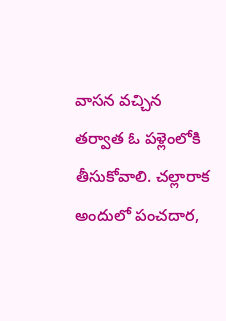వాసన వచ్చిన తర్వాత ఓ పళ్లెంలోకి తీసుకోవాలి. చల్లారాక అందులో పంచదార,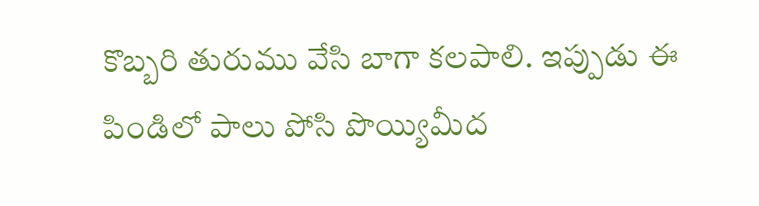కొబ్బరి తురుము వేసి బాగా కలపాలి. ఇప్పుడు ఈ పిండిలో పాలు పోసి పొయ్యిమీద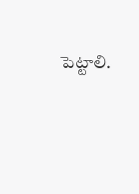పెట్టాలి.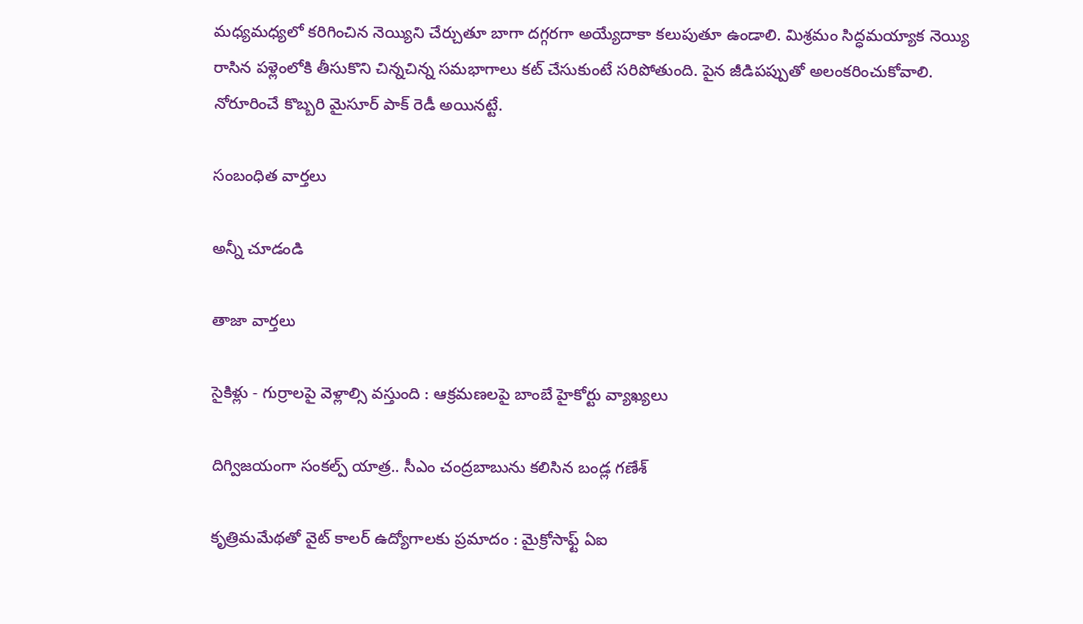మధ్యమధ్యలో కరిగించిన నెయ్యిని చేర్చుతూ బాగా దగ్గరగా అయ్యేదాకా కలుపుతూ ఉండాలి. మిశ్రమం సిద్ధమయ్యాక నెయ్యి రాసిన పళ్లెంలోకి తీసుకొని చిన్నచిన్న సమభాగాలు కట్‌ చేసుకుంటే సరిపోతుంది. పైన జీడిపప్పుతో అలంకరించుకోవాలి. నోరూరించే కొబ్బరి మైసూర్ పాక్ రెడీ అయినట్టే.

సంబంధిత వార్తలు

అన్నీ చూడండి

తాజా వార్తలు

సైకిళ్లు - గుర్రాలపై వెళ్లాల్సి వస్తుంది : ఆక్రమణలపై బాంబే హైకోర్టు వ్యాఖ్యలు

దిగ్విజయంగా సంకల్ప్ యాత్ర.. సీఎం చంద్రబాబును కలిసిన బండ్ల గణేశ్

కృత్రిమమేథతో వైట్ కాలర్ ఉద్యోగాలకు ప్రమాదం : మైక్రోసాఫ్ట్ ఏఐ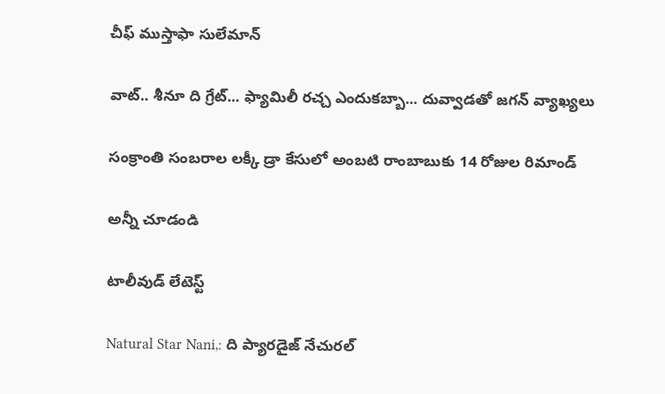చీఫ్ ముస్తాఫా సులేమాన్

వాట్.. శీనూ ది గ్రేట్... ఫ్యామిలీ రచ్చ ఎందుకబ్బా... దువ్వాడతో జగన్ వ్యాఖ్యలు

సంక్రాంతి సంబరాల లక్కీ డ్రా కేసులో అంబటి రాంబాబుకు 14 రోజుల రిమాండ్

అన్నీ చూడండి

టాలీవుడ్ లేటెస్ట్

Natural Star Nani,: ది ప్యారడైజ్ నేచురల్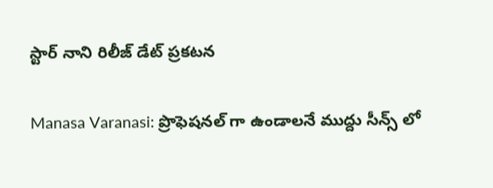స్టార్ నాని రిలీజ్ డేట్ ప్రకటన

Manasa Varanasi: ప్రొఫెషనల్ గా ఉండాలనే ముద్దు సీన్స్ లో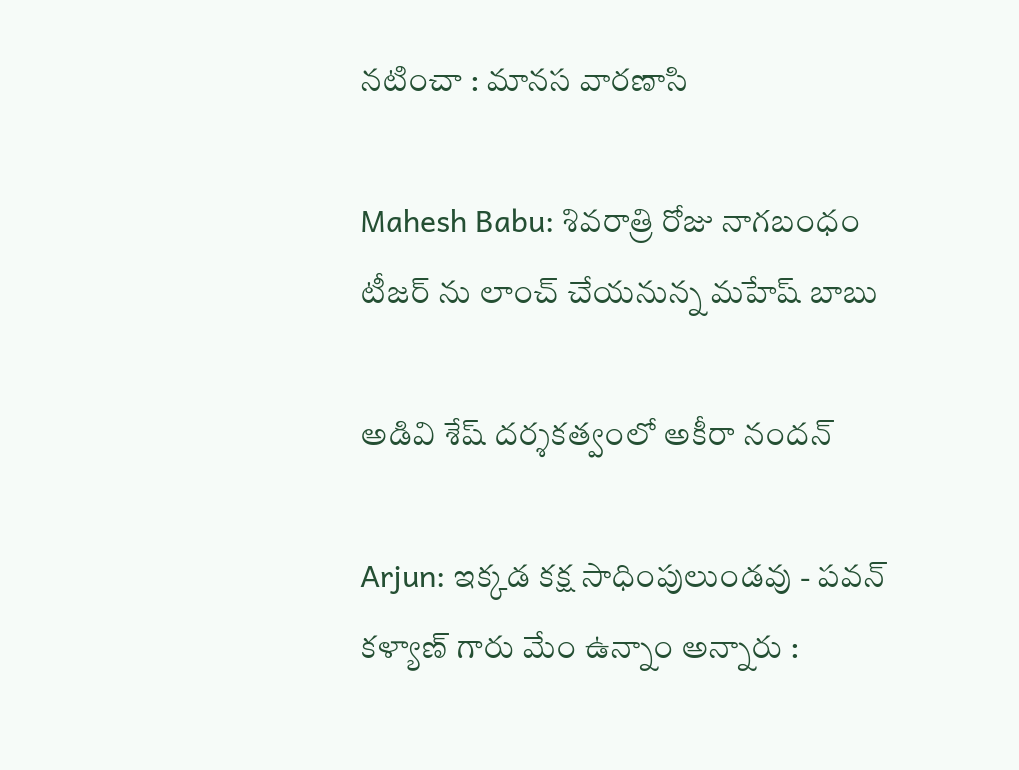నటించా : మానస వారణాసి

Mahesh Babu: శివరాత్రి రోజు నాగబంధం టీజర్ ను లాంచ్ చేయనున్న మహేష్ బాబు

అడివి శేష్ దర్శకత్వంలో అకీరా నందన్

Arjun: ఇక్కడ కక్ష సాధింపులుండవు - పవన్ కళ్యాణ్ గారు మేం ఉన్నాం అన్నారు :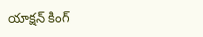యాక్షన్ కింగ్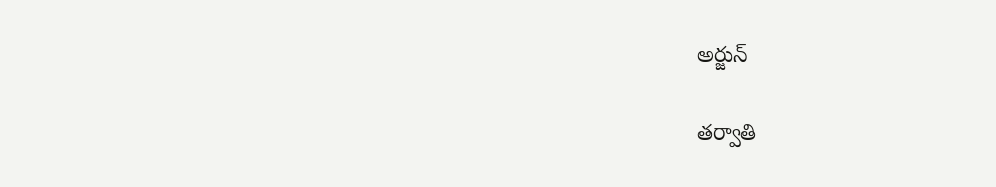అర్జున్

తర్వాతి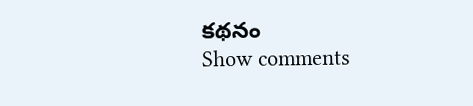కథనం
Show comments